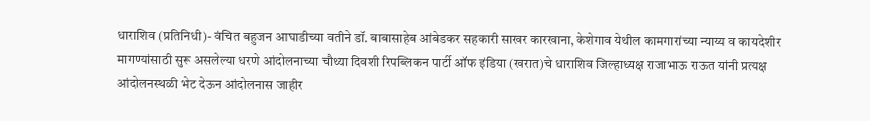धाराशिव (प्रतिनिधी)- वंचित बहुजन आघाडीच्या वतीने डॉ. बाबासाहेब आंबेडकर सहकारी साखर कारखाना, केशेगाव येथील कामगारांच्या न्याय्य व कायदेशीर मागण्यांसाठी सुरू असलेल्या धरणे आंदोलनाच्या चौथ्या दिवशी रिपब्लिकन पार्टी ऑफ इंडिया (खरात)चे धाराशिव जिल्हाध्यक्ष राजाभाऊ राऊत यांनी प्रत्यक्ष आंदोलनस्थळी भेट देऊन आंदोलनास जाहीर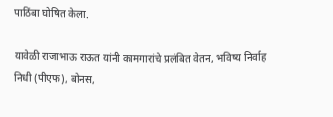पाठिंबा घोषित केला.

यावेळी राजाभाऊ राऊत यांनी कामगारांचे प्रलंबित वेतन, भविष्य निर्वाह निधी (पीएफ), बोनस,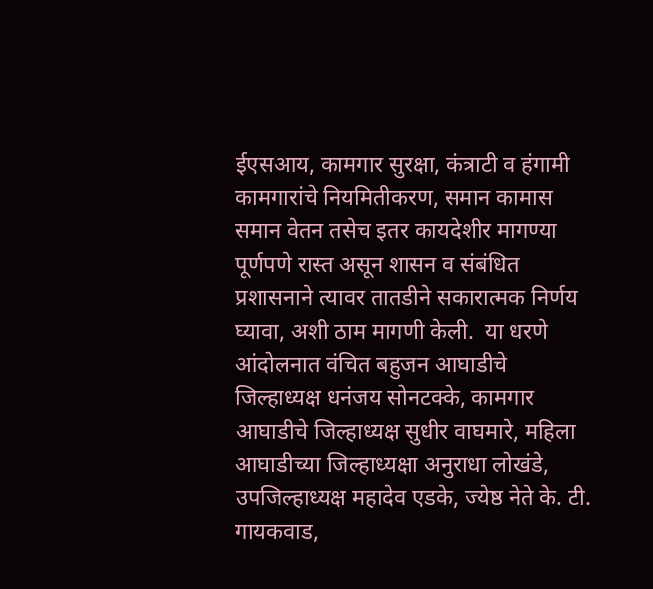ईएसआय, कामगार सुरक्षा, कंत्राटी व हंगामी कामगारांचे नियमितीकरण, समान कामास समान वेतन तसेच इतर कायदेशीर मागण्या पूर्णपणे रास्त असून शासन व संबंधित प्रशासनाने त्यावर तातडीने सकारात्मक निर्णय घ्यावा, अशी ठाम मागणी केली.  या धरणे आंदोलनात वंचित बहुजन आघाडीचे जिल्हाध्यक्ष धनंजय सोनटक्के, कामगार आघाडीचे जिल्हाध्यक्ष सुधीर वाघमारे, महिला आघाडीच्या जिल्हाध्यक्षा अनुराधा लोखंडे, उपजिल्हाध्यक्ष महादेव एडके, ज्येष्ठ नेते के. टी. गायकवाड,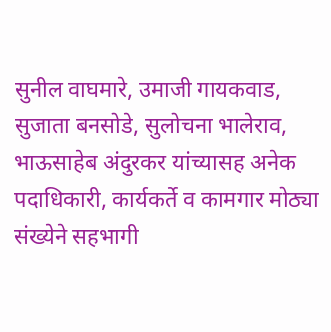सुनील वाघमारे, उमाजी गायकवाड, सुजाता बनसोडे, सुलोचना भालेराव, भाऊसाहेब अंदुरकर यांच्यासह अनेक पदाधिकारी, कार्यकर्ते व कामगार मोठ्या संख्येने सहभागी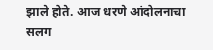झाले होते. आज धरणे आंदोलनाचा सलग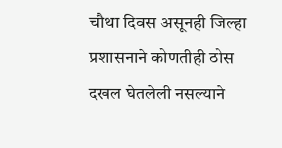चौथा दिवस असूनही जिल्हा प्रशासनाने कोणतीही ठोस दखल घेतलेली नसल्याने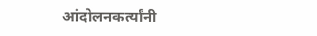आंदोलनकर्त्यांनी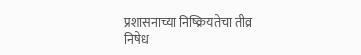प्रशासनाच्या निष्क्रियतेचा तीव्र निषेध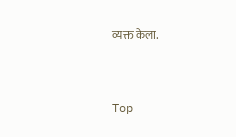व्यक्त केला.


Top